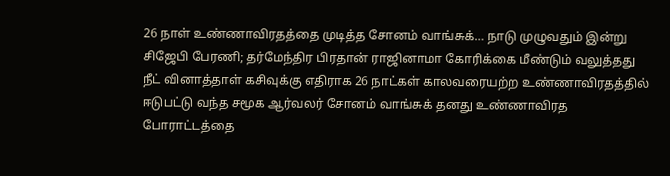26 நாள் உண்ணாவிரதத்தை முடித்த சோனம் வாங்சுக்… நாடு முழுவதும் இன்று சிஜேபி பேரணி; தர்மேந்திர பிரதான் ராஜினாமா கோரிக்கை மீண்டும் வலுத்தது
நீட் வினாத்தாள் கசிவுக்கு எதிராக 26 நாட்கள் காலவரையற்ற உண்ணாவிரதத்தில் ஈடுபட்டு வந்த சமூக ஆர்வலர் சோனம் வாங்சுக் தனது உண்ணாவிரத போராட்டத்தை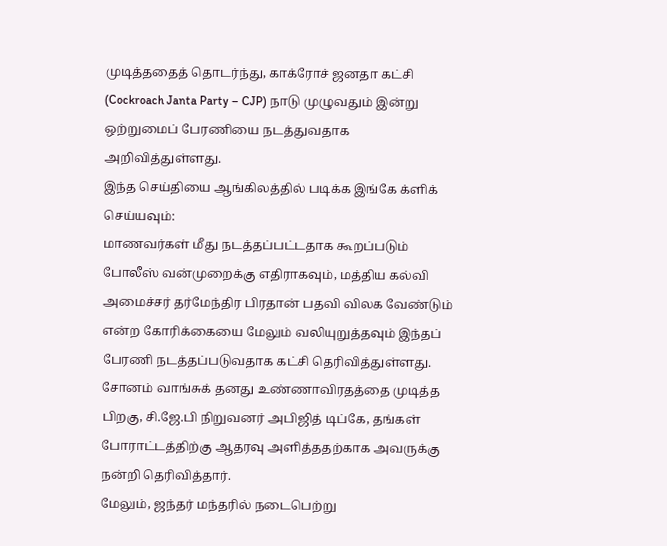முடித்ததைத் தொடர்ந்து, காக்ரோச் ஜனதா கட்சி (Cockroach Janta Party – CJP) நாடு முழுவதும் இன்று ஒற்றுமைப் பேரணியை நடத்துவதாக அறிவித்துள்ளது.
இந்த செய்தியை ஆங்கிலத்தில் படிக்க இங்கே க்ளிக் செய்யவும்:
மாணவர்கள் மீது நடத்தப்பட்டதாக கூறப்படும் போலீஸ் வன்முறைக்கு எதிராகவும், மத்திய கல்வி அமைச்சர் தர்மேந்திர பிரதான் பதவி விலக வேண்டும் என்ற கோரிக்கையை மேலும் வலியுறுத்தவும் இந்தப் பேரணி நடத்தப்படுவதாக கட்சி தெரிவித்துள்ளது. சோனம் வாங்சுக் தனது உண்ணாவிரதத்தை முடித்த பிறகு, சி.ஜே.பி நிறுவனர் அபிஜித் டிப்கே, தங்கள் போராட்டத்திற்கு ஆதரவு அளித்ததற்காக அவருக்கு நன்றி தெரிவித்தார்.
மேலும், ஜந்தர் மந்தரில் நடைபெற்று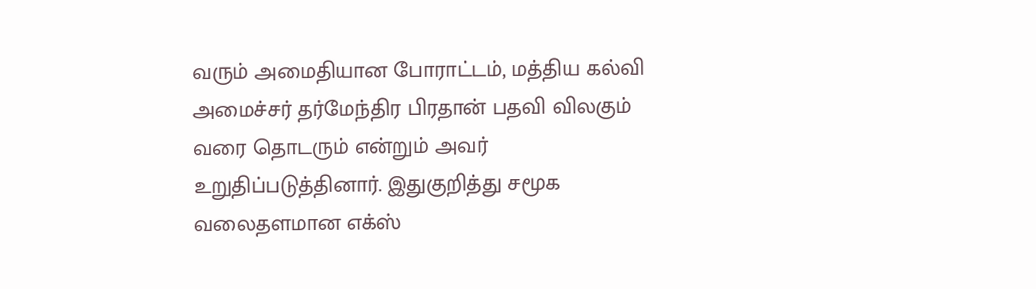வரும் அமைதியான போராட்டம், மத்திய கல்வி அமைச்சர் தர்மேந்திர பிரதான் பதவி விலகும் வரை தொடரும் என்றும் அவர் உறுதிப்படுத்தினார். இதுகுறித்து சமூக வலைதளமான எக்ஸ்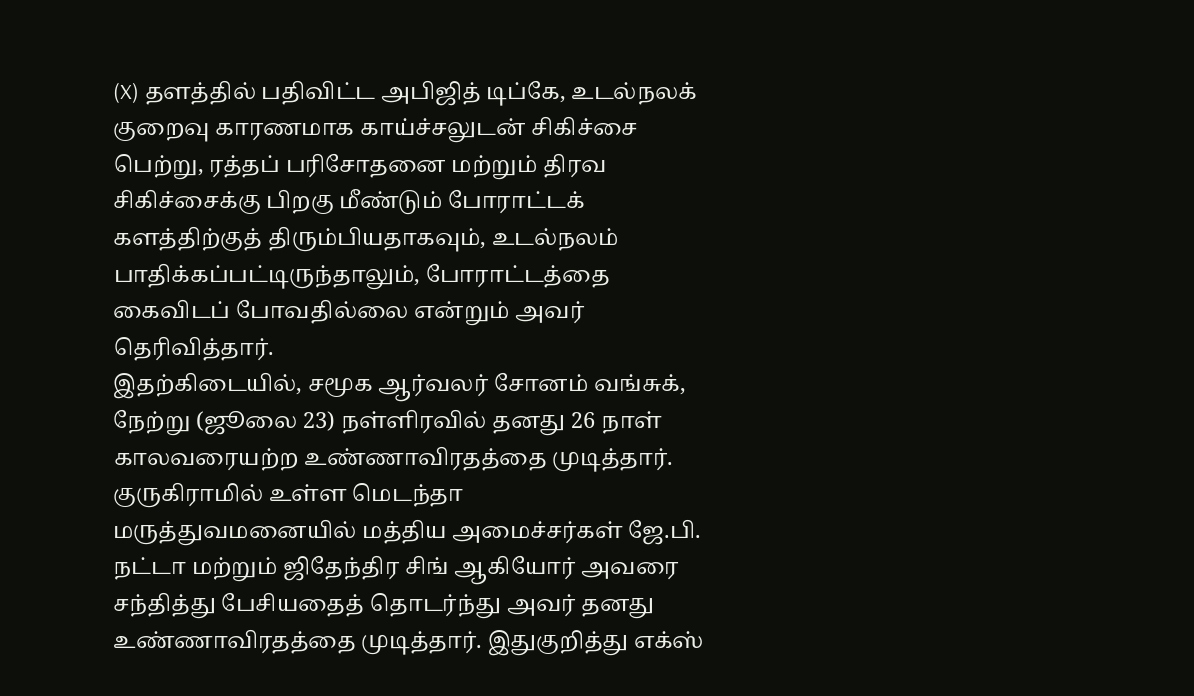(X) தளத்தில் பதிவிட்ட அபிஜித் டிப்கே, உடல்நலக் குறைவு காரணமாக காய்ச்சலுடன் சிகிச்சை பெற்று, ரத்தப் பரிசோதனை மற்றும் திரவ சிகிச்சைக்கு பிறகு மீண்டும் போராட்டக் களத்திற்குத் திரும்பியதாகவும், உடல்நலம் பாதிக்கப்பட்டிருந்தாலும், போராட்டத்தை கைவிடப் போவதில்லை என்றும் அவர் தெரிவித்தார்.
இதற்கிடையில், சமூக ஆர்வலர் சோனம் வங்சுக், நேற்று (ஜூலை 23) நள்ளிரவில் தனது 26 நாள் காலவரையற்ற உண்ணாவிரதத்தை முடித்தார். குருகிராமில் உள்ள மெடந்தா மருத்துவமனையில் மத்திய அமைச்சர்கள் ஜே.பி. நட்டா மற்றும் ஜிதேந்திர சிங் ஆகியோர் அவரை சந்தித்து பேசியதைத் தொடர்ந்து அவர் தனது உண்ணாவிரதத்தை முடித்தார். இதுகுறித்து எக்ஸ்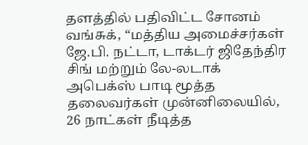தளத்தில் பதிவிட்ட சோனம் வங்சுக், “மத்திய அமைச்சர்கள் ஜே.பி. நட்டா, டாக்டர் ஜிதேந்திர சிங் மற்றும் லே-லடாக் அபெக்ஸ் பாடி மூத்த தலைவர்கள் முன்னிலையில், 26 நாட்கள் நீடித்த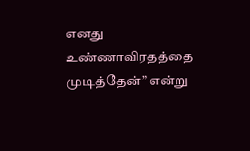எனது உண்ணாவிரதத்தை முடித்தேன்” என்று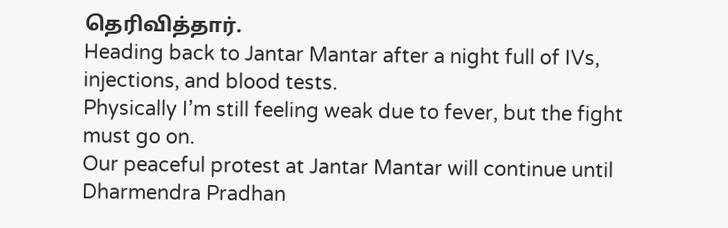தெரிவித்தார்.
Heading back to Jantar Mantar after a night full of IVs, injections, and blood tests.
Physically I’m still feeling weak due to fever, but the fight must go on.
Our peaceful protest at Jantar Mantar will continue until Dharmendra Pradhan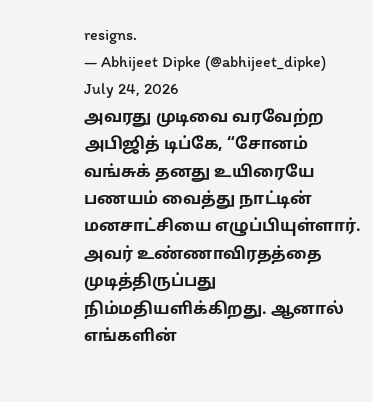resigns.
— Abhijeet Dipke (@abhijeet_dipke) July 24, 2026
அவரது முடிவை வரவேற்ற அபிஜித் டிப்கே, “சோனம் வங்சுக் தனது உயிரையே பணயம் வைத்து நாட்டின் மனசாட்சியை எழுப்பியுள்ளார். அவர் உண்ணாவிரதத்தை முடித்திருப்பது நிம்மதியளிக்கிறது. ஆனால் எங்களின்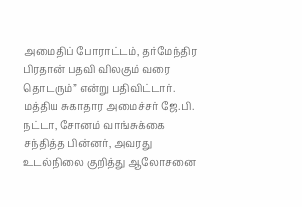அமைதிப் போராட்டம், தர்மேந்திர பிரதான் பதவி விலகும் வரை தொடரும்” என்று பதிவிட்டார். மத்திய சுகாதார அமைச்சர் ஜே.பி. நட்டா, சோனம் வாங்சுக்கை சந்தித்த பின்னர், அவரது உடல்நிலை குறித்து ஆலோசனை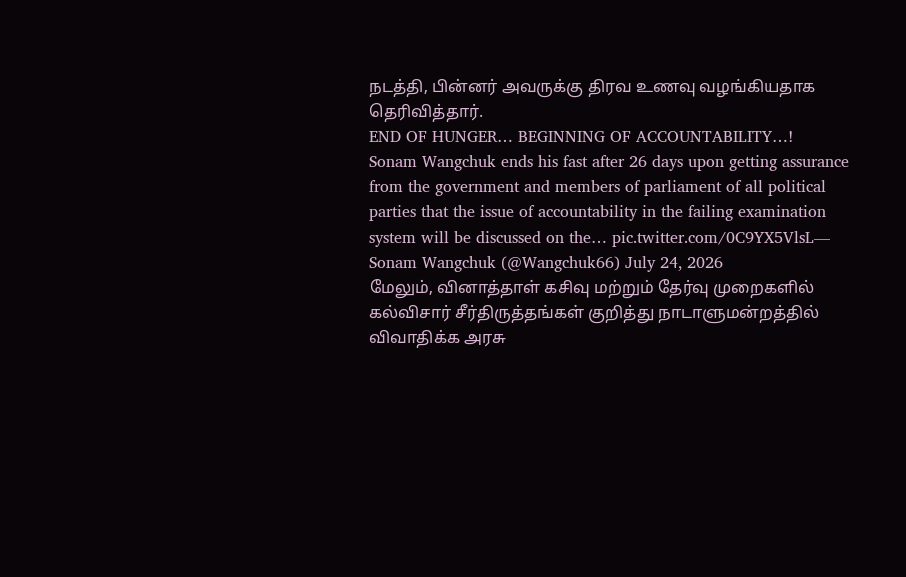நடத்தி, பின்னர் அவருக்கு திரவ உணவு வழங்கியதாக தெரிவித்தார்.
END OF HUNGER… BEGINNING OF ACCOUNTABILITY…!
Sonam Wangchuk ends his fast after 26 days upon getting assurance from the government and members of parliament of all political parties that the issue of accountability in the failing examination system will be discussed on the… pic.twitter.com/0C9YX5VlsL— Sonam Wangchuk (@Wangchuk66) July 24, 2026
மேலும், வினாத்தாள் கசிவு மற்றும் தேர்வு முறைகளில் கல்விசார் சீர்திருத்தங்கள் குறித்து நாடாளுமன்றத்தில் விவாதிக்க அரசு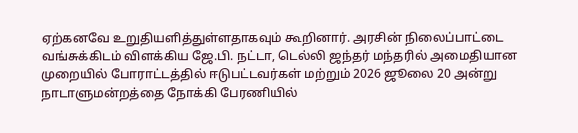ஏற்கனவே உறுதியளித்துள்ளதாகவும் கூறினார். அரசின் நிலைப்பாட்டை வங்சுக்கிடம் விளக்கிய ஜே.பி. நட்டா, டெல்லி ஜந்தர் மந்தரில் அமைதியான முறையில் போராட்டத்தில் ஈடுபட்டவர்கள் மற்றும் 2026 ஜூலை 20 அன்று நாடாளுமன்றத்தை நோக்கி பேரணியில்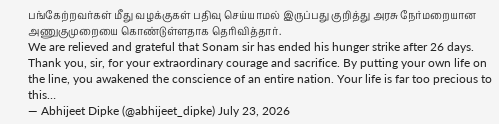பங்கேற்றவர்கள் மீது வழக்குகள் பதிவு செய்யாமல் இருப்பது குறித்து அரசு நேர்மறையான அணுகுமுறையை கொண்டுள்ளதாக தெரிவித்தார்.
We are relieved and grateful that Sonam sir has ended his hunger strike after 26 days.
Thank you, sir, for your extraordinary courage and sacrifice. By putting your own life on the line, you awakened the conscience of an entire nation. Your life is far too precious to this…
— Abhijeet Dipke (@abhijeet_dipke) July 23, 2026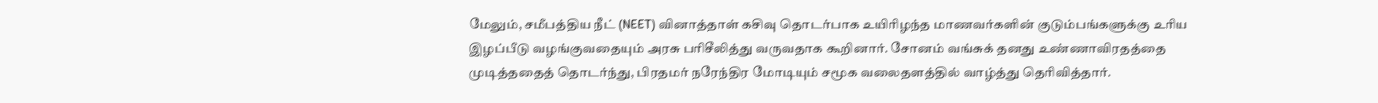மேலும், சமீபத்திய நீட் (NEET) வினாத்தாள் கசிவு தொடர்பாக உயிரிழந்த மாணவர்களின் குடும்பங்களுக்கு உரிய இழப்பீடு வழங்குவதையும் அரசு பரிசீலித்து வருவதாக கூறினார். சோனம் வங்சுக் தனது உண்ணாவிரதத்தை முடித்ததைத் தொடர்ந்து, பிரதமர் நரேந்திர மோடியும் சமூக வலைதளத்தில் வாழ்த்து தெரிவித்தார்.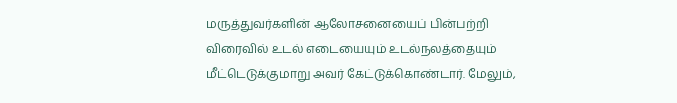மருத்துவர்களின் ஆலோசனையைப் பின்பற்றி விரைவில் உடல் எடையையும் உடல்நலத்தையும் மீட்டெடுக்குமாறு அவர் கேட்டுக்கொண்டார். மேலும்,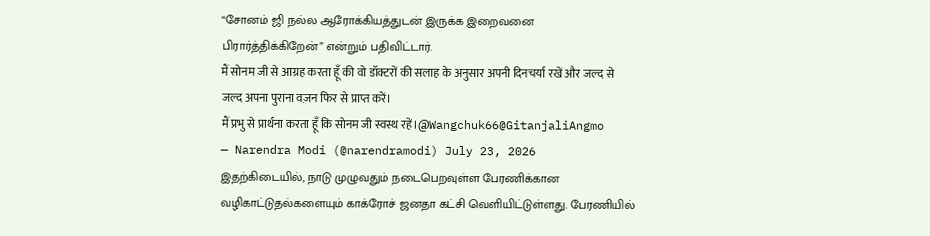“சோனம் ஜி நல்ல ஆரோக்கியத்துடன் இருக்க இறைவனை பிரார்த்திக்கிறேன்” என்றும் பதிவிட்டார்.
मैं सोनम जी से आग्रह करता हूँ की वो डॉक्टरों की सलाह के अनुसार अपनी दिनचर्या रखें और जल्द से जल्द अपना पुराना वज़न फिर से प्राप्त करें।
मैं प्रभु से प्रार्थना करता हूँ कि सोनम जी स्वस्थ रहें।@Wangchuk66@GitanjaliAngmo
— Narendra Modi (@narendramodi) July 23, 2026
இதற்கிடையில், நாடு முழுவதும் நடைபெறவுள்ள பேரணிக்கான வழிகாட்டுதல்களையும் காக்ரோச் ஜனதா கட்சி வெளியிட்டுள்ளது. பேரணியில்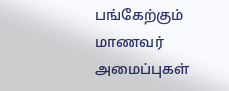பங்கேற்கும் மாணவர் அமைப்புகள்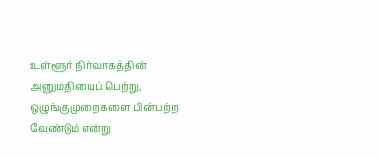உள்ளூர் நிர்வாகத்தின் அனுமதியைப் பெற்று, ஒழுங்குமுறைகளை பின்பற்ற வேண்டும் என்று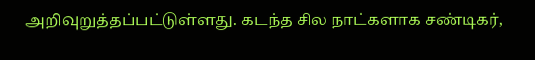அறிவுறுத்தப்பட்டுள்ளது. கடந்த சில நாட்களாக சண்டிகர்,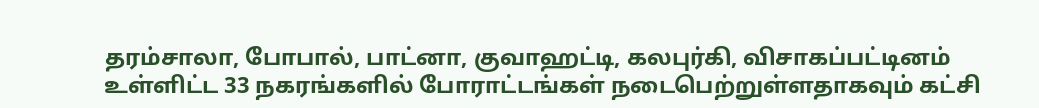தரம்சாலா, போபால், பாட்னா, குவாஹட்டி, கலபுர்கி, விசாகப்பட்டினம் உள்ளிட்ட 33 நகரங்களில் போராட்டங்கள் நடைபெற்றுள்ளதாகவும் கட்சி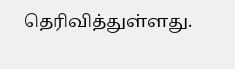தெரிவித்துள்ளது.